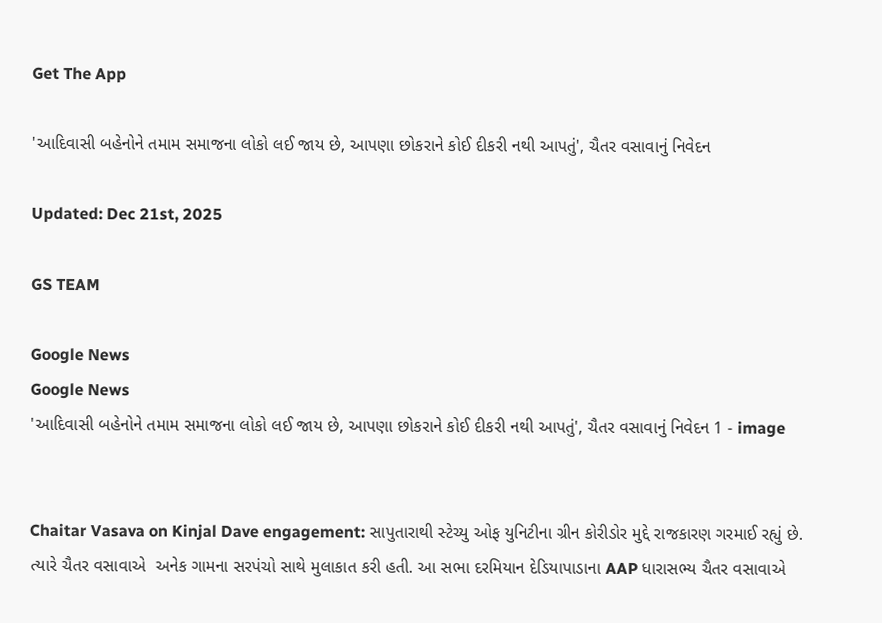Get The App

'આદિવાસી બહેનોને તમામ સમાજના લોકો લઈ જાય છે, આપણા છોકરાને કોઈ દીકરી નથી આપતું', ચૈતર વસાવાનું નિવેદન

Updated: Dec 21st, 2025

GS TEAM

Google News
Google News
'આદિવાસી બહેનોને તમામ સમાજના લોકો લઈ જાય છે, આપણા છોકરાને કોઈ દીકરી નથી આપતું', ચૈતર વસાવાનું નિવેદન 1 - image


Chaitar Vasava on Kinjal Dave engagement: સાપુતારાથી સ્ટેચ્યુ ઓફ યુનિટીના ગ્રીન કોરીડોર મુદ્દે રાજકારણ ગરમાઈ રહ્યું છે. ત્યારે ચૈતર વસાવાએ  અનેક ગામના સરપંચો સાથે મુલાકાત કરી હતી. આ સભા દરમિયાન દેડિયાપાડાના AAP ધારાસભ્ય ચૈતર વસાવાએ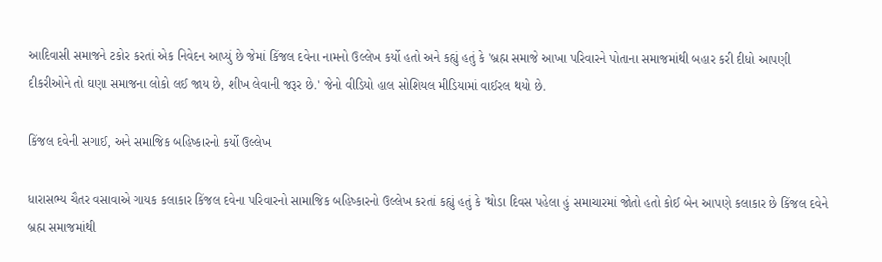આદિવાસી સમાજને ટકોર કરતાં એક નિવેદન આપ્યું છે જેમાં કિંજલ દવેના નામનો ઉલ્લેખ કર્યો હતો અને કહ્યું હતું કે 'બ્રહ્મ સમાજે આખા પરિવારને પોતાના સમાજમાંથી બહાર કરી દીધો આપણી દીકરીઓને તો ઘણા સમાજના લોકો લઈ જાય છે, શીખ લેવાની જરૂર છે.' જેનો વીડિયો હાલ સોશિયલ મીડિયામાં વાઈરલ થયો છે.

કિંજલ દવેની સગાઈ, અને સમાજિક બહિષ્કારનો કર્યો ઉલ્લેખ

ધારાસભ્ય ચૈતર વસાવાએ ગાયક કલાકાર કિંજલ દવેના પરિવારનો સામાજિક બહિષ્કારનો ઉલ્લેખ કરતાં કહ્યું હતું કે 'થોડા દિવસ પહેલા હું સમાચારમાં જોતો હતો કોઈ બેન આપણે કલાકાર છે કિંજલ દવેને બ્રહ્મ સમાજમાંથી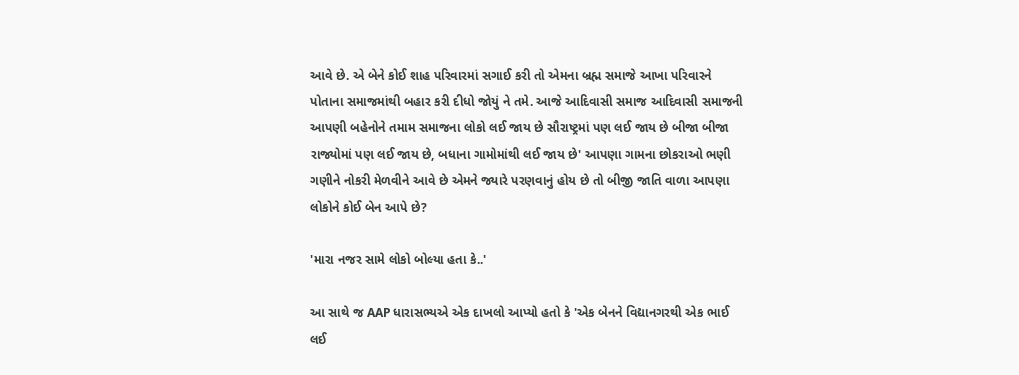આવે છે. એ બેને કોઈ શાહ પરિવારમાં સગાઈ કરી તો એમના બ્રહ્મ સમાજે આખા પરિવારને પોતાના સમાજમાંથી બહાર કરી દીધો જોયું ને તમે. આજે આદિવાસી સમાજ આદિવાસી સમાજની આપણી બહેનોને તમામ સમાજના લોકો લઈ જાય છે સૌરાષ્ટ્રમાં પણ લઈ જાય છે બીજા બીજા રાજ્યોમાં પણ લઈ જાય છે, બધાના ગામોમાંથી લઈ જાય છે' આપણા ગામના છોકરાઓ ભણી ગણીને નોકરી મેળવીને આવે છે એમને જ્યારે પરણવાનું હોય છે તો બીજી જાતિ વાળા આપણા લોકોને કોઈ બેન આપે છે?

'મારા નજર સામે લોકો બોલ્યા હતા કે..'

આ સાથે જ AAP ધારાસભ્યએ એક દાખલો આપ્યો હતો કે 'એક બેનને વિદ્યાનગરથી એક ભાઈ લઈ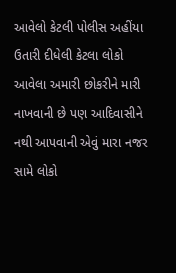આવેલો કેટલી પોલીસ અહીંયા ઉતારી દીધેલી કેટલા લોકો આવેલા અમારી છોકરીને મારી નાખવાની છે પણ આદિવાસીને નથી આપવાની એવું મારા નજર સામે લોકો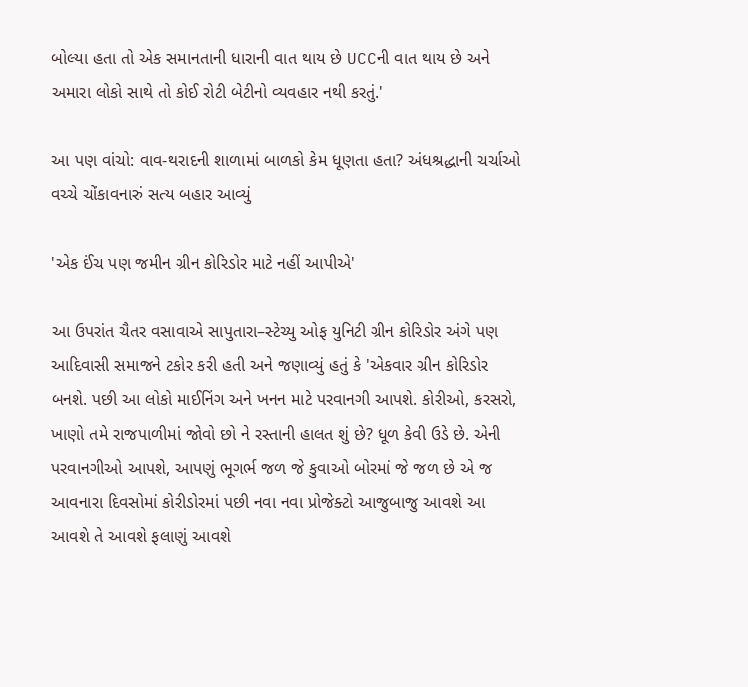બોલ્યા હતા તો એક સમાનતાની ધારાની વાત થાય છે UCCની વાત થાય છે અને અમારા લોકો સાથે તો કોઈ રોટી બેટીનો વ્યવહાર નથી કરતું.'

આ પણ વાંચો: વાવ-થરાદની શાળામાં બાળકો કેમ ધૂણતા હતા? અંધશ્રદ્ધાની ચર્ચાઓ વચ્ચે ચોંકાવનારું સત્ય બહાર આવ્યું

'એક ઈંચ પણ જમીન ગ્રીન કોરિડોર માટે નહીં આપીએ'

આ ઉપરાંત ચૈતર વસાવાએ સાપુતારા–સ્ટેચ્યુ ઓફ યુનિટી ગ્રીન કોરિડોર અંગે પણ આદિવાસી સમાજને ટકોર કરી હતી અને જણાવ્યું હતું કે 'એકવાર ગ્રીન કોરિડોર બનશે. પછી આ લોકો માઈનિંગ અને ખનન માટે પરવાનગી આપશે. કોરીઓ, કરસરો, ખાણો તમે રાજપાળીમાં જોવો છો ને રસ્તાની હાલત શું છે? ધૂળ કેવી ઉડે છે. એની પરવાનગીઓ આપશે, આપણું ભૂગર્ભ જળ જે કુવાઓ બોરમાં જે જળ છે એ જ આવનારા દિવસોમાં કોરીડોરમાં પછી નવા નવા પ્રોજેક્ટો આજુબાજુ આવશે આ આવશે તે આવશે ફલાણું આવશે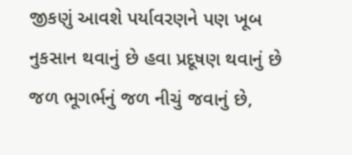જીકણું આવશે પર્યાવરણને પણ ખૂબ નુકસાન થવાનું છે હવા પ્રદૂષણ થવાનું છે જળ ભૂગર્ભનું જળ નીચું જવાનું છે,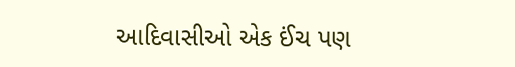આદિવાસીઓ એક ઈંચ પણ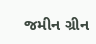જમીન ગ્રીન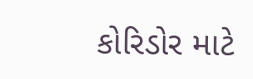કોરિડોર માટે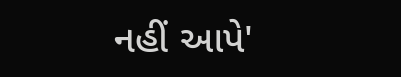નહીં આપે'